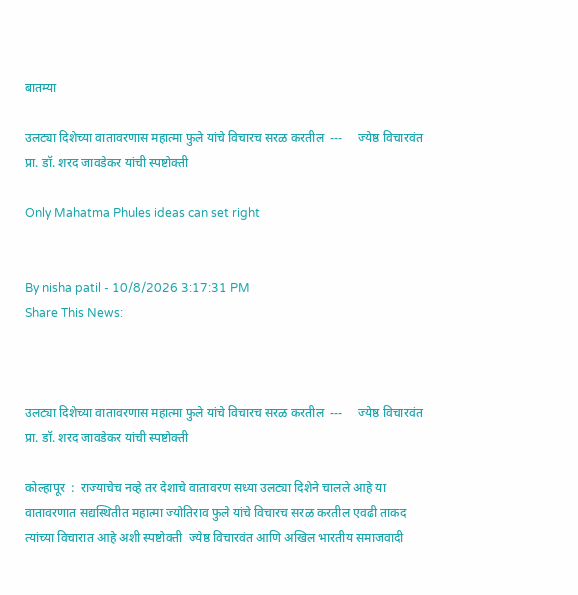बातम्या

उलट्या दिशेच्या वातावरणास महात्मा फुले यांचे विचारच सरळ करतील  ---     ज्येष्ठ विचारवंत प्रा. डॉ. शरद जावडेकर यांची स्पष्टोक्ती

Only Mahatma Phules ideas can set right


By nisha patil - 10/8/2026 3:17:31 PM
Share This News:



उलट्या दिशेच्या वातावरणास महात्मा फुले यांचे विचारच सरळ करतील  ---     ज्येष्ठ विचारवंत प्रा. डॉ. शरद जावडेकर यांची स्पष्टोक्ती

कोल्हापूर  :  राज्याचेच नव्हे तर देशाचे वातावरण सध्या उलट्या दिशेने चालले आहे या वातावरणात सद्यस्थितीत महात्मा ज्योतिराव फुले यांचे विचारच सरळ करतील एवढी ताकद त्यांच्या विचारात आहे अशी स्पष्टोक्ती  ज्येष्ठ विचारवंत आणि अखिल भारतीय समाजवादी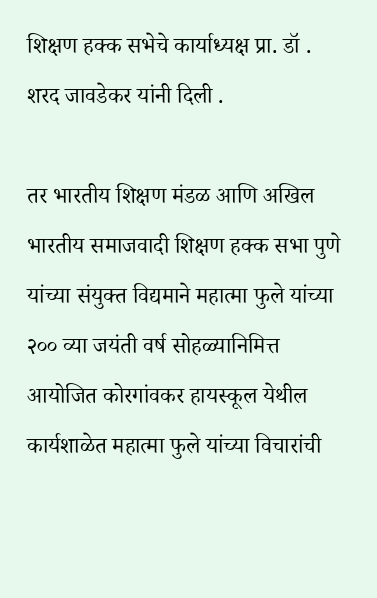शिक्षण हक्क सभेचे कार्याध्यक्ष प्रा. डॉ . शरद जावडेकर यांनी दिली .

तर भारतीय शिक्षण मंडळ आणि अखिल भारतीय समाजवादी शिक्षण हक्क सभा पुणे यांच्या संयुक्त विद्यमाने महात्मा फुले यांच्या २०० व्या जयंती वर्ष सोहळ्यानिमित्त आयोजित कोरगांवकर हायस्कूल येथील कार्यशाळेत महात्मा फुले यांच्या विचारांची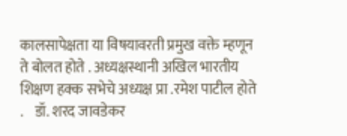कालसापेक्षता या विषयावरती प्रमुख वक्ते म्हणून ते बोलत होते . अध्यक्षस्थानी अखिल भारतीय शिक्षण हक्क सभेचे अध्यक्ष प्रा .रमेश पाटील होते .    डॉ. शरद जावडेकर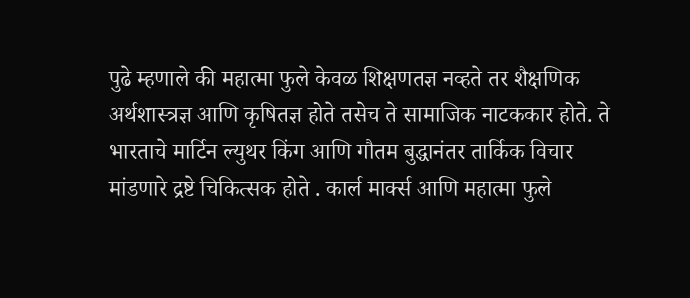पुढे म्हणाले की महात्मा फुले केवळ शिक्षणतज्ञ नव्हते तर शैक्षणिक अर्थशास्त्रज्ञ आणि कृषितज्ञ होते तसेच ते सामाजिक नाटककार होते. ते भारताचे मार्टिन ल्युथर किंग आणि गौतम बुद्धानंतर तार्किक विचार मांडणारे द्रष्टे चिकित्सक होते . कार्ल मार्क्स आणि महात्मा फुले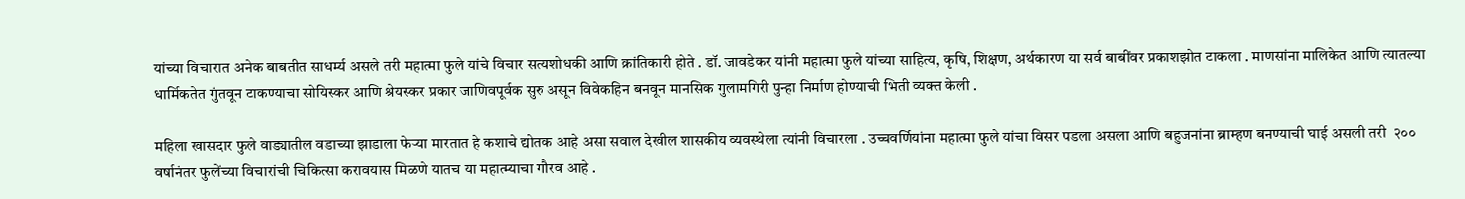यांच्या विचारात अनेक बाबतीत साधर्म्य असले तरी महात्मा फुले यांचे विचार सत्यशोधकी आणि क्रांतिकारी होते . डॉ. जावडेकर यांनी महात्मा फुले यांच्या साहित्य, कृषि, शिक्षण, अर्थकारण या सर्व बाबींवर प्रकाशझोत टाकला . माणसांना मालिकेत आणि त्यातल्या धार्मिकतेत गुंतवून टाकण्याचा सोयिस्कर आणि श्रेयस्कर प्रकार जाणिवपूर्वक सुरु असून विवेकहिन बनवून मानसिक गुलामगिरी पुन्हा निर्माण होण्याची भिती व्यक्त केली .

महिला खासदार फुले वाड्यातील वडाच्या झाडाला फेऱ्या मारतात हे कशाचे द्योतक आहे असा सवाल देखील शासकीय व्यवस्थेला त्यांनी विचारला . उच्चवर्णियांना महात्मा फुले यांचा विसर पडला असला आणि बहुजनांना ब्राम्हण बनण्याची घाई असली तरी  २०० वर्षानंतर फुलेंच्या विचारांची चिकित्सा करावयास मिळणे यातच या महात्म्याचा गौरव आहे .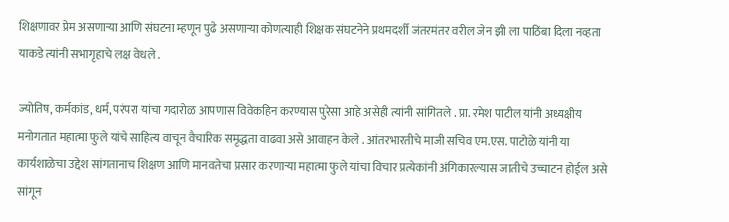शिक्षणावर प्रेम असणाऱ्या आणि संघटना म्हणून पुढे असणाऱ्या कोणत्याही शिक्षक संघटनेने प्रथमदर्शी जंतरमंतर वरील जेन झी ला पाठिंबा दिला नव्हता याकडे त्यांनी सभागृहाचे लक्ष वेधले .

ज्योतिष, कर्मकांड, धर्म, परंपरा यांचा गदारोळ आपणास विवेकहिन करण्यास पुरेसा आहे असेही त्यांनी सांगितले . प्रा. रमेश पाटील यांनी अध्यक्षीय मनोगतात महात्मा फुले यांचे साहित्य वाचून वैचारिक समृद्धता वाढवा असे आवाहन केले . आंतरभारतीचे माजी सचिव एम.एस. पाटोळे यांनी या कार्यशाळेचा उद्देश सांगतानाच शिक्षण आणि मानवतेचा प्रसार करणाऱ्या महात्मा फुले यांचा विचार प्रत्येकांनी अंगिकारल्यास जातीचे उच्चाटन होईल असे सांगून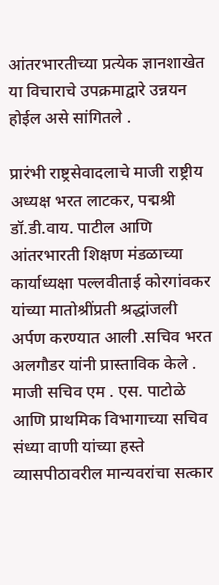आंतरभारतीच्या प्रत्येक ज्ञानशाखेत या विचाराचे उपक्रमाद्वारे उन्नयन होईल असे सांगितले .

प्रारंभी राष्ट्रसेवादलाचे माजी राष्ट्रीय अध्यक्ष भरत लाटकर, पद्मश्री डॉ.डी.वाय. पाटील आणि आंतरभारती शिक्षण मंडळाच्या कार्याध्यक्षा पल्लवीताई कोरगांवकर यांच्या मातोश्रींप्रती श्रद्धांजली अर्पण करण्यात आली .सचिव भरत अलगौडर यांनी प्रास्ताविक केले . माजी सचिव एम . एस. पाटोळे आणि प्राथमिक विभागाच्या सचिव संध्या वाणी यांच्या हस्ते व्यासपीठावरील मान्यवरांचा सत्कार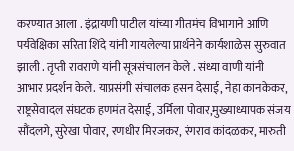करण्यात आला . इंद्रायणी पाटील यांच्या गीतमंच विभागाने आणि पर्यवेक्षिका सरिता शिंदे यांनी गायलेल्या प्रार्थनेने कार्यशाळेस सुरुवात झाली . तृप्ती रावराणे यांनी सूत्रसंचालन केले . संध्या वाणी यांनी आभार प्रदर्शन केले. याप्रसंगी संचालक हसन देसाई, नेहा कानकेकर, राष्ट्रसेवादल संघटक हणमंत देसाई, उर्मिला पोवार,मुख्याध्यापक संजय सौंदलगे, सुरेखा पोवार, रणधीर मिरजकर, रंगराव कांदळकर, मारुती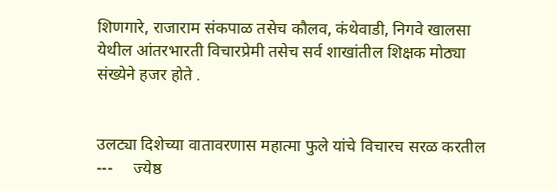शिणगारे, राजाराम संकपाळ तसेच कौलव, कंथेवाडी, निगवे खालसा येथील आंतरभारती विचारप्रेमी तसेच सर्व शाखांतील शिक्षक मोठ्या संख्येने हजर होते .


उलट्या दिशेच्या वातावरणास महात्मा फुले यांचे विचारच सरळ करतील  ---     ज्येष्ठ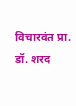विचारवंत प्रा. डॉ. शरद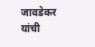जावडेकर यांची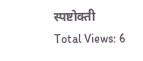स्पष्टोक्ती
Total Views: 6